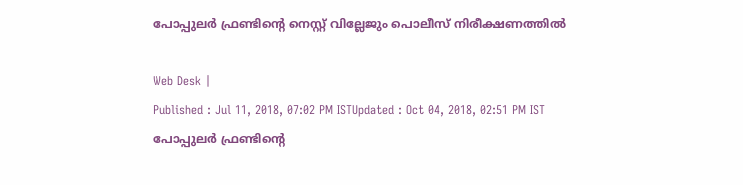പോപ്പുലര്‍ ഫ്രണ്ടിന്‍റെ നെസ്റ്റ് വില്ലേജും പൊലീസ് നിരീക്ഷണത്തില്‍

Web Desk |
Published : Jul 11, 2018, 07:02 PM ISTUpdated : Oct 04, 2018, 02:51 PM IST
പോപ്പുലര്‍ ഫ്രണ്ടിന്‍റെ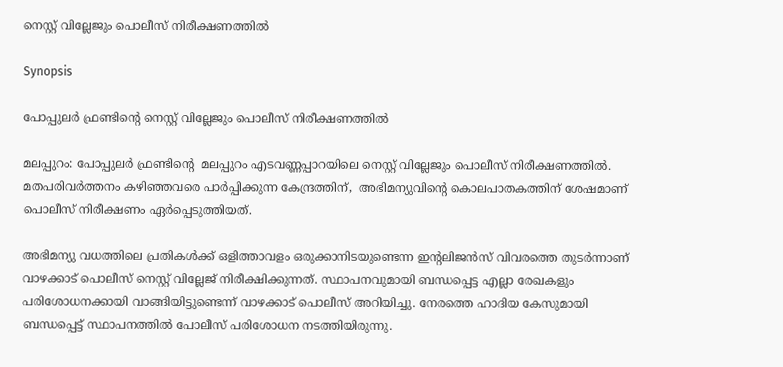നെസ്റ്റ് വില്ലേജും പൊലീസ് നിരീക്ഷണത്തില്‍

Synopsis

പോപ്പുലര്‍ ഫ്രണ്ടിന്‍റെ നെസ്റ്റ് വില്ലേജും പൊലീസ് നിരീക്ഷണത്തില്‍

മലപ്പുറം: പോപ്പുലര്‍ ഫ്രണ്ടിന്‍റെ  മലപ്പുറം എടവണ്ണപ്പാറയിലെ നെസ്റ്റ് വില്ലേജും പൊലീസ് നിരീക്ഷണത്തില്‍. മതപരിവര്‍ത്തനം കഴിഞ്ഞവരെ പാര്‍പ്പിക്കുന്ന കേന്ദ്രത്തിന്,  അഭിമന്യുവിന്റെ കൊലപാതകത്തിന് ശേഷമാണ് പൊലീസ് നിരീക്ഷണം ഏര്‍പ്പെടുത്തിയത്.

അഭിമന്യു വധത്തിലെ പ്രതികള്‍ക്ക് ഒളിത്താവളം ഒരുക്കാനിടയുണ്ടെന്ന ഇന്‍റലിജന്‍സ് വിവരത്തെ തുടര്‍ന്നാണ് വാഴക്കാട് പൊലീസ് നെസ്റ്റ് വില്ലേജ് നിരീക്ഷിക്കുന്നത്. സ്ഥാപനവുമായി ബന്ധപ്പെട്ട എല്ലാ രേഖകളും പരിശോധനക്കായി വാങ്ങിയിട്ടുണ്ടെന്ന് വാഴക്കാട് പൊലീസ് അറിയിച്ചു. നേരത്തെ ഹാദിയ കേസുമായി ബന്ധപ്പെട്ട് സ്ഥാപനത്തില്‍ പോലീസ് പരിശോധന നടത്തിയിരുന്നു.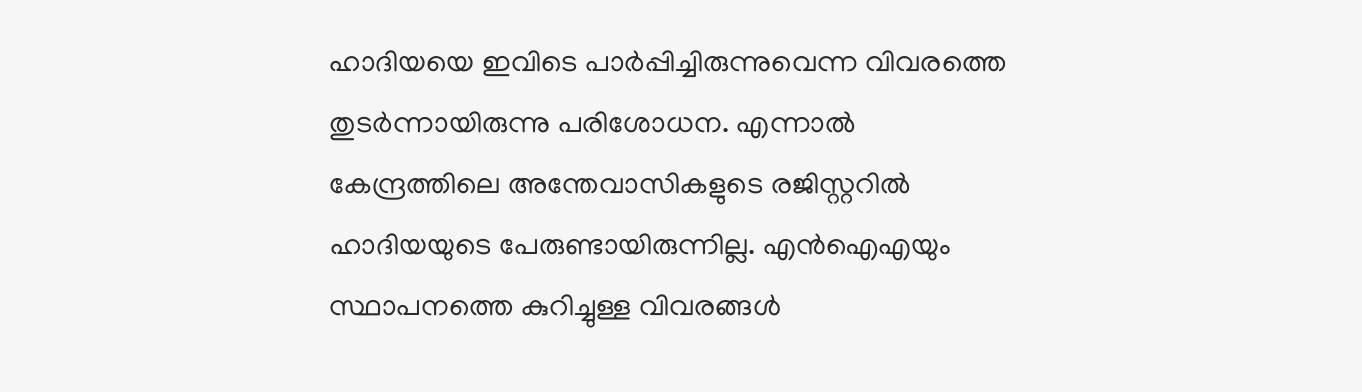ഹാദിയയെ ഇവിടെ പാര്‍പ്പിച്ചിരുന്നുവെന്ന വിവരത്തെ തുടര്‍ന്നായിരുന്നു പരിശോധന. എന്നാല്‍ കേന്ദ്രത്തിലെ അന്തേവാസികളുടെ രജിസ്റ്ററില്‍ ഹാദിയയുടെ പേരുണ്ടായിരുന്നില്ല. എന്‍ഐഎയും സ്ഥാപനത്തെ കുറിച്ചുള്ള വിവരങ്ങള്‍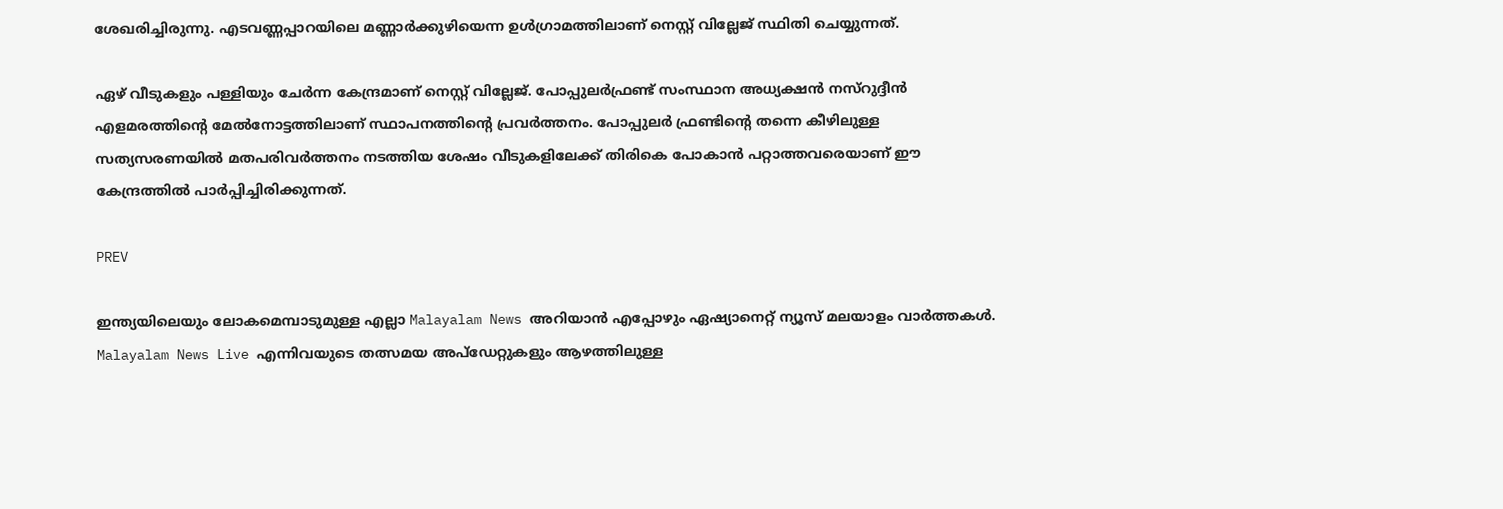ശേഖരിച്ചിരുന്നു. എടവണ്ണപ്പാറയിലെ മണ്ണാര്‍ക്കുഴിയെന്ന ഉള്‍ഗ്രാമത്തിലാണ് നെസ്റ്റ് വില്ലേജ് സ്ഥിതി ചെയ്യുന്നത്.

ഏഴ് വീടുകളും പള്ളിയും ചേര്‍ന്ന കേന്ദ്രമാണ് നെസ്റ്റ് വില്ലേജ്. പോപ്പുലര്‍ഫ്രണ്ട് സംസ്ഥാന അധ്യക്ഷന്‍ നസ്റുദ്ദീന്‍ എളമരത്തിന്‍റെ മേല്‍നോട്ടത്തിലാണ് സ്ഥാപനത്തിന്‍റെ പ്രവര്‍ത്തനം. പോപ്പുലര്‍ ഫ്രണ്ടിന്‍റെ തന്നെ കീഴിലുള്ള സത്യസരണയില്‍ മതപരിവര്‍ത്തനം നടത്തിയ ശേഷം വീടുകളിലേക്ക് തിരികെ പോകാന്‍ പറ്റാത്തവരെയാണ് ഈ കേന്ദ്രത്തില്‍ പാര്‍പ്പിച്ചിരിക്കുന്നത്.

PREV

ഇന്ത്യയിലെയും ലോകമെമ്പാടുമുള്ള എല്ലാ Malayalam News അറിയാൻ എപ്പോഴും ഏഷ്യാനെറ്റ് ന്യൂസ് മലയാളം വാർത്തകൾ. Malayalam News Live എന്നിവയുടെ തത്സമയ അപ്‌ഡേറ്റുകളും ആഴത്തിലുള്ള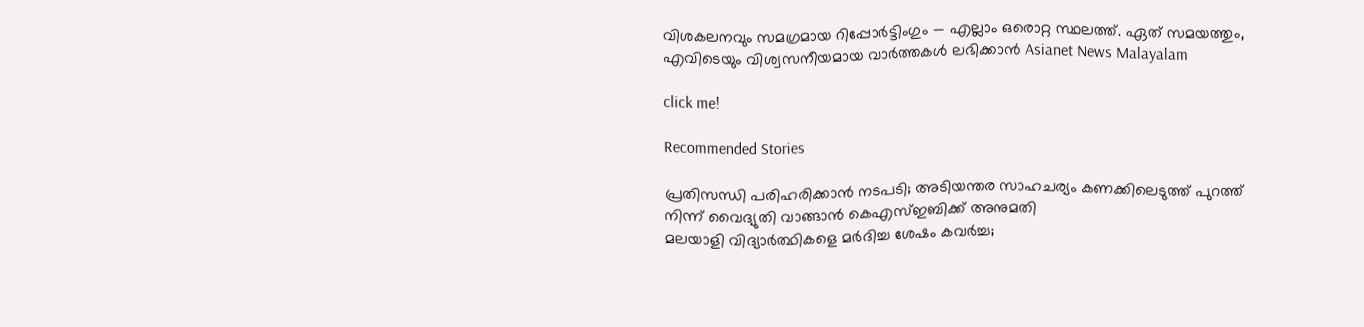വിശകലനവും സമഗ്രമായ റിപ്പോർട്ടിംഗും — എല്ലാം ഒരൊറ്റ സ്ഥലത്ത്. ഏത് സമയത്തും, എവിടെയും വിശ്വസനീയമായ വാർത്തകൾ ലഭിക്കാൻ Asianet News Malayalam

click me!

Recommended Stories

പ്രതിസന്ധി പരിഹരിക്കാൻ നടപടി; അടിയന്തര സാഹചര്യം കണക്കിലെടുത്ത് പുറത്ത് നിന്ന് വൈദ്യുതി വാങ്ങാൻ കെഎസ്ഇബിക്ക് അനുമതി
മലയാളി വിദ്യാർത്ഥികളെ മർദിച്ച ശേഷം കവർച്ച;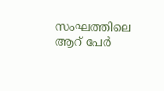സംഘത്തിലെ ആറ് പേർ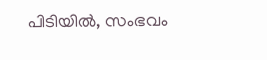പിടിയിൽ, സംഭവം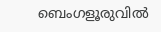ബെംഗളൂരുവിൽ